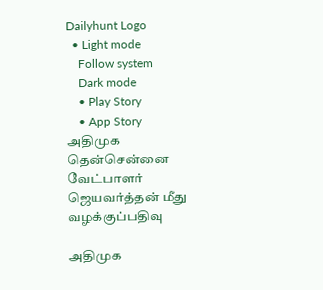Dailyhunt Logo
  • Light mode
    Follow system
    Dark mode
    • Play Story
    • App Story
அதிமுக தென்சென்னை வேட்பாளர் ஜெயவர்த்தன் மீது வழக்குப்பதிவு

அதிமுக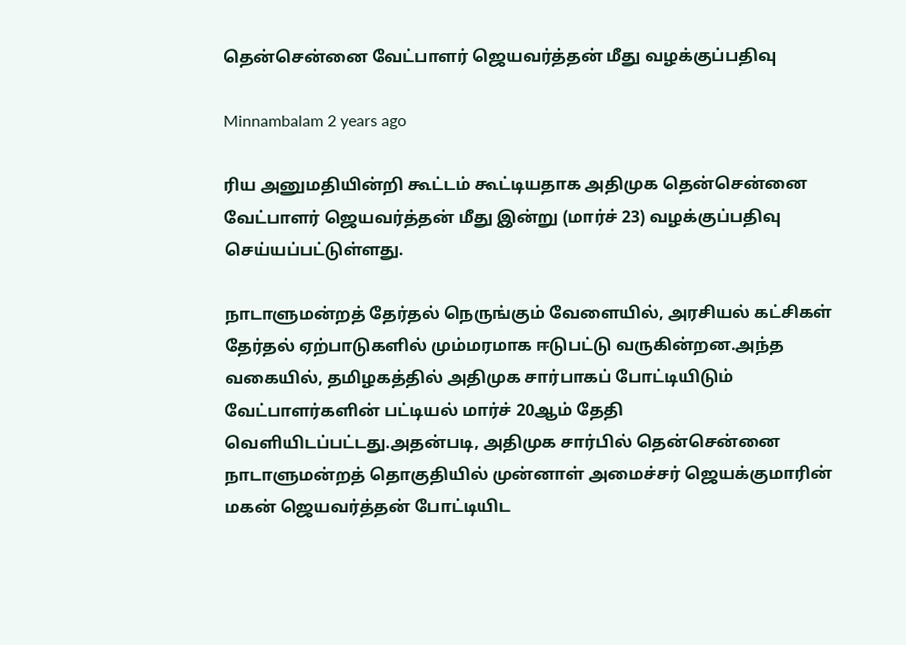தென்சென்னை வேட்பாளர் ஜெயவர்த்தன் மீது வழக்குப்பதிவு

Minnambalam 2 years ago

ரிய அனுமதியின்றி கூட்டம் கூட்டியதாக அதிமுக தென்சென்னை வேட்பாளர் ஜெயவர்த்தன் மீது இன்று (மார்ச் 23) வழக்குப்பதிவு செய்யப்பட்டுள்ளது.

நாடாளுமன்றத் தேர்தல் நெருங்கும் வேளையில், அரசியல் கட்சிகள் தேர்தல் ஏற்பாடுகளில் மும்மரமாக ஈடுபட்டு வருகின்றன.அந்த வகையில், தமிழகத்தில் அதிமுக சார்பாகப் போட்டியிடும் வேட்பாளர்களின் பட்டியல் மார்ச் 20ஆம் தேதி வெளியிடப்பட்டது.அதன்படி, அதிமுக சார்பில் தென்சென்னை நாடாளுமன்றத் தொகுதியில் முன்னாள் அமைச்சர் ஜெயக்குமாரின் மகன் ஜெயவர்த்தன் போட்டியிட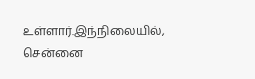உள்ளார்.இந்நிலையில், சென்னை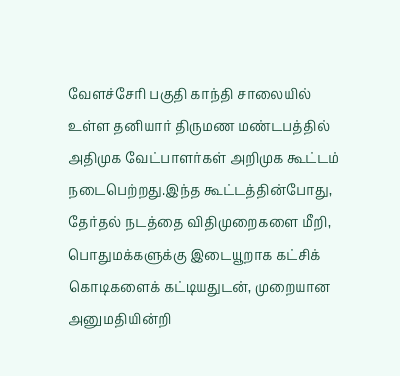வேளச்சேரி பகுதி காந்தி சாலையில் உள்ள தனியார் திருமண மண்டபத்தில் அதிமுக வேட்பாளர்கள் அறிமுக கூட்டம் நடைபெற்றது.இந்த கூட்டத்தின்போது, தேர்தல் நடத்தை விதிமுறைகளை மீறி, பொதுமக்களுக்கு இடையூறாக கட்சிக் கொடிகளைக் கட்டியதுடன், முறையான அனுமதியின்றி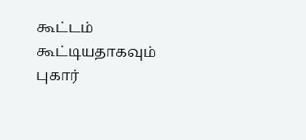கூட்டம் கூட்டியதாகவும் புகார்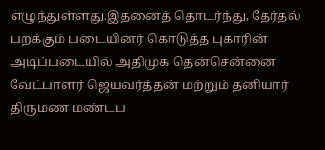எழுந்துள்ளது.இதனைத் தொடர்ந்து, தேர்தல் பறக்கும் படையினர் கொடுத்த புகாரின் அடிப்படையில் அதிமுக தென்சென்னை வேட்பாளர் ஜெயவர்த்தன் மற்றும் தனியார் திருமண மண்டப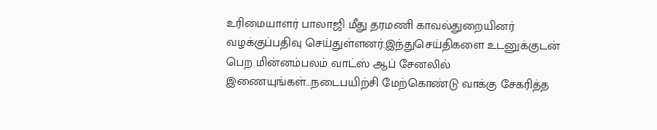உரிமையாளர் பாலாஜி மீது தரமணி காவல்துறையினர் வழக்குப்பதிவு செய்துள்ளனர்.இந்துசெய்திகளை உடனுக்குடன் பெற மின்னம்பலம் வாட்ஸ் ஆப் சேனலில் இணையுங்கள்…நடைபயிற்சி மேற்கொண்டு வாக்கு சேகரித்த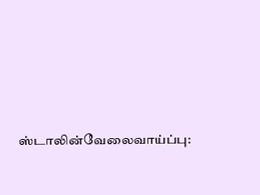ஸ்டாலின்வேலைவாய்ப்பு: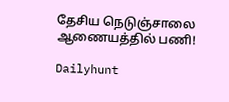தேசிய நெடுஞ்சாலை ஆணையத்தில் பணி!

Dailyhunt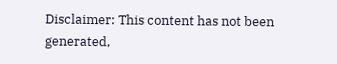Disclaimer: This content has not been generated,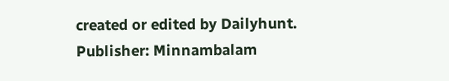created or edited by Dailyhunt. Publisher: Minnambalam